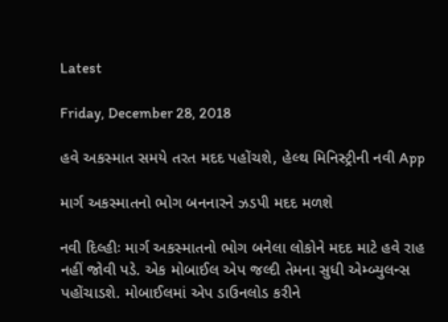Latest

Friday, December 28, 2018

હવે અકસ્માત સમયે તરત મદદ પહોંચશે, હેલ્થ મિનિસ્ટ્રીની નવી App

માર્ગ અકસ્માતનો ભોગ બનનારને ઝડપી મદદ મળશે

નવી દિલ્હીઃ માર્ગ અકસ્માતનો ભોગ બનેલા લોકોને મદદ માટે હવે રાહ નહીં જોવી પડે. એક મોબાઈલ એપ જલ્દી તેમના સુધી એમ્બ્યુલન્સ પહોંચાડશે. મોબાઈલમાં એપ ડાઉનલોડ કરીને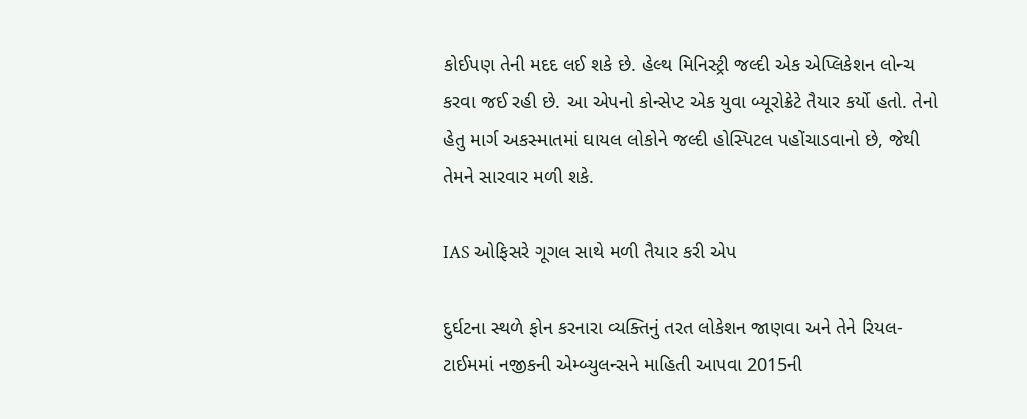કોઈપણ તેની મદદ લઈ શકે છે. હેલ્થ મિનિસ્ટ્રી જલ્દી એક એપ્લિકેશન લોન્ચ કરવા જઈ રહી છે. આ એપનો કોન્સેપ્ટ એક યુવા બ્યૂરોક્રેટે તૈયાર કર્યો હતો. તેનો હેતુ માર્ગ અકસ્માતમાં ઘાયલ લોકોને જલ્દી હોસ્પિટલ પહોંચાડવાનો છે, જેથી તેમને સારવાર મળી શકે.

IAS ઓફિસરે ગૂગલ સાથે મળી તૈયાર કરી એપ

દુર્ઘટના સ્થળે ફોન કરનારા વ્યક્તિનું તરત લોકેશન જાણવા અને તેને રિયલ-ટાઈમમાં નજીકની એમ્બ્યુલન્સને માહિતી આપવા 2015ની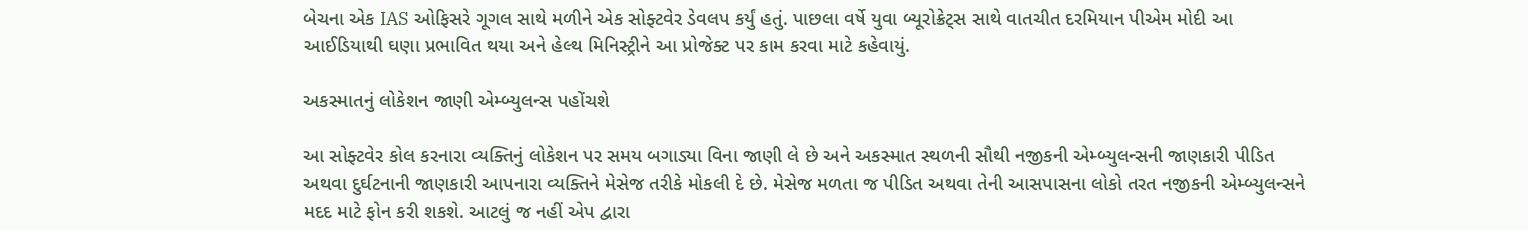બેચના એક IAS ઓફિસરે ગૂગલ સાથે મળીને એક સોફ્ટવેર ડેવલપ કર્યું હતું. પાછલા વર્ષે યુવા બ્યૂરોક્રેટ્સ સાથે વાતચીત દરમિયાન પીએમ મોદી આ આઈડિયાથી ઘણા પ્રભાવિત થયા અને હેલ્થ મિનિસ્ટ્રીને આ પ્રોજેક્ટ પર કામ કરવા માટે કહેવાયું.

અકસ્માતનું લોકેશન જાણી એમ્બ્યુલન્સ પહોંચશે

આ સોફ્ટવેર કોલ કરનારા વ્યક્તિનું લોકેશન પર સમય બગાડ્યા વિના જાણી લે છે અને અકસ્માત સ્થળની સૌથી નજીકની એમ્બ્યુલન્સની જાણકારી પીડિત અથવા દુર્ઘટનાની જાણકારી આપનારા વ્યક્તિને મેસેજ તરીકે મોકલી દે છે. મેસેજ મળતા જ પીડિત અથવા તેની આસપાસના લોકો તરત નજીકની એમ્બ્યુલન્સને મદદ માટે ફોન કરી શકશે. આટલું જ નહીં એપ દ્વારા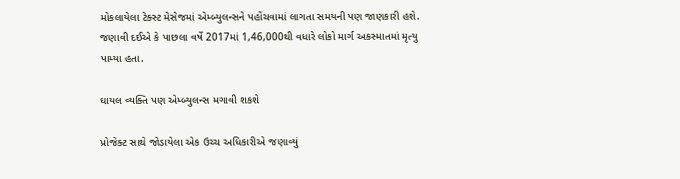મોકલાયેલા ટેક્સ્ટ મેસેજમાં એમ્બ્યુલન્સને પહોંચવામાં લાગતા સમયની પણ જાણકારી હશે. જણાવી દઈએ કે પાછલા વર્ષે 2017માં 1,46,000થી વધારે લોકો માર્ગ અકસ્માતમાં મૃત્યુ પામ્યા હતા.

ઘાયલ વ્યક્તિ પણ એમ્બ્યુલન્સ મગાવી શકશે

પ્રોજેક્ટ સાથે જોડાયેલા એક ઉચ્ચ અધિકારીએ જણાવ્યું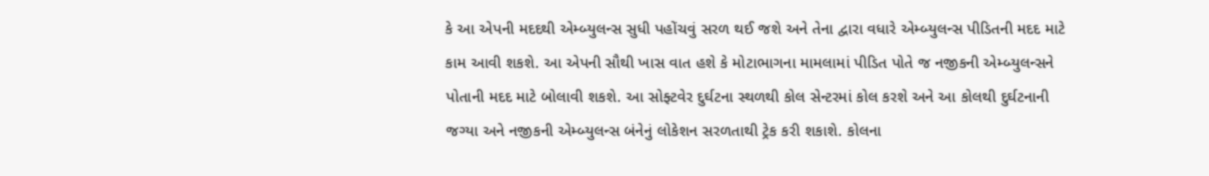કે આ એપની મદદથી એમ્બ્યુલન્સ સુધી પહોંચવું સરળ થઈ જશે અને તેના દ્વારા વધારે એમ્બ્યુલન્સ પીડિતની મદદ માટે કામ આવી શકશે. આ એપની સૌથી ખાસ વાત હશે કે મોટાભાગના મામલામાં પીડિત પોતે જ નજીકની એમ્બ્યુલન્સને પોતાની મદદ માટે બોલાવી શકશે. આ સોફ્ટવેર દુર્ઘટના સ્થળથી કોલ સેન્ટરમાં કોલ કરશે અને આ કોલથી દુર્ઘટનાની જગ્યા અને નજીકની એમ્બ્યુલન્સ બંનેનું લોકેશન સરળતાથી ટ્રેક કરી શકાશે. કોલના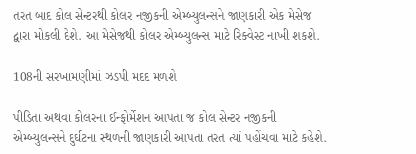તરત બાદ કોલ સેન્ટરથી કોલર નજીકની એમ્બ્યુલન્સને જાણકારી એક મેસેજ દ્વારા મોકલી દેશે. આ મેસેજથી કોલર એમ્બ્યુલન્સ માટે રિક્વેસ્ટ નાખી શકશે.

108ની સરખામણીમાં ઝડપી મદદ મળશે

પીડિતા અથવા કોલરના ઈન્ફોર્મેશન આપતા જ કોલ સેન્ટર નજીકની એમ્બ્યુલન્સને દુર્ઘટના સ્થળની જાણકારી આપતા તરત ત્યાં પહોંચવા માટે કહેશે.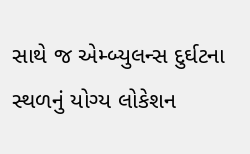સાથે જ એમ્બ્યુલન્સ દુર્ઘટના સ્થળનું યોગ્ય લોકેશન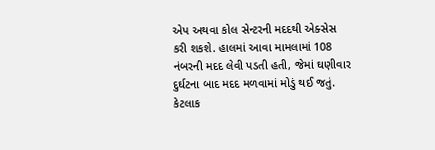એપ અથવા કોલ સેન્ટરની મદદથી એક્સેસ કરી શકશે. હાલમાં આવા મામલામાં 108 નંબરની મદદ લેવી પડતી હતી, જેમાં ઘણીવાર દુર્ઘટના બાદ મદદ મળવામાં મોડું થઈ જતું. કેટલાક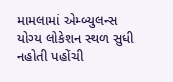મામલામાં એમ્બ્યુલન્સ યોગ્ય લોકેશન સ્થળ સુધી નહોતી પહોંચી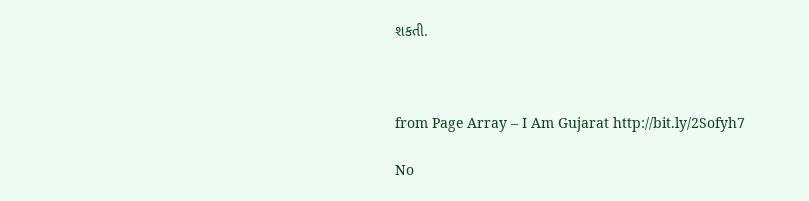શકતી.



from Page Array – I Am Gujarat http://bit.ly/2Sofyh7

No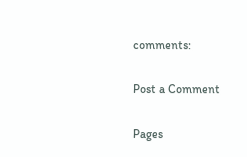comments:

Post a Comment

Pages